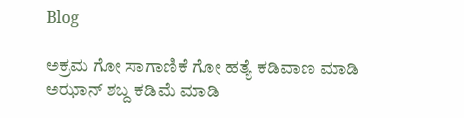Blog

ಅಕ್ರಮ ಗೋ ಸಾಗಾಣಿಕೆ ಗೋ ಹತ್ಯೆ ಕಡಿವಾಣ ಮಾಡಿ ಅಝಾನ್ ಶಬ್ದ ಕಡಿಮೆ ಮಾಡಿ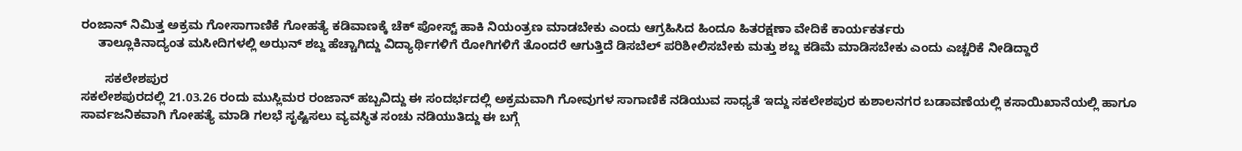ರಂಜಾನ್ ನಿಮಿತ್ತ ಅಕ್ರಮ ಗೋಸಾಗಾಣಿಕೆ ಗೋಹತ್ಯೆ ಕಡಿವಾಣಕ್ಕೆ ಚೆಕ್ ಪೋಸ್ಟ್ ಹಾಕಿ ನಿಯಂತ್ರಣ ಮಾಡಬೇಕು ಎಂದು ಆಗ್ರಹಿಸಿದ ಹಿಂದೂ ಹಿತರಕ್ಷಣಾ ವೇದಿಕೆ ಕಾರ್ಯಕರ್ತರು
     ತಾಲ್ಲೂಕಿನಾದ್ಯಂತ ಮಸೀದಿಗಳಲ್ಲಿ ಅಝನ್ ಶಬ್ದ ಹೆಚ್ಚಾಗಿದ್ದು ವಿದ್ಯಾರ್ಥಿಗಳಿಗೆ ರೋಗಿಗಳಿಗೆ ತೊಂದರೆ ಆಗುತ್ತಿದೆ ಡಿಸಬೆಲ್ ಪರಿಶೀಲಿಸಬೇಕು ಮತ್ತು ಶಬ್ದ ಕಡಿಮೆ ಮಾಡಿಸಬೇಕು ಎಂದು ಎಚ್ಚರಿಕೆ ನೀಡಿದ್ದಾರೆ

       ಸಕಲೇಶಪುರ
ಸಕಲೇಶಪುರದಲ್ಲಿ 21.03.26 ರಂದು ಮುಸ್ಲಿಮರ ರಂಜಾನ್ ಹಬ್ಬವಿದ್ದು ಈ ಸಂದರ್ಭದಲ್ಲಿ ಅಕ್ರಮವಾಗಿ ಗೋವುಗಳ ಸಾಗಾಣಿಕೆ ನಡಿಯುವ ಸಾಧ್ಯತೆ ಇದ್ದು ಸಕಲೇಶಪುರ ಕುಶಾಲನಗರ ಬಡಾವಣೆಯಲ್ಲಿ ಕಸಾಯಿಖಾನೆಯಲ್ಲಿ ಹಾಗೂ ಸಾರ್ವಜನಿಕವಾಗಿ ಗೋಹತ್ಯೆ ಮಾಡಿ ಗಲಭೆ ಸೃಷ್ಟಿಸಲು ವ್ಯವಸ್ಥಿತ ಸಂಚು ನಡಿಯುತಿದ್ದು ಈ ಬಗ್ಗೆ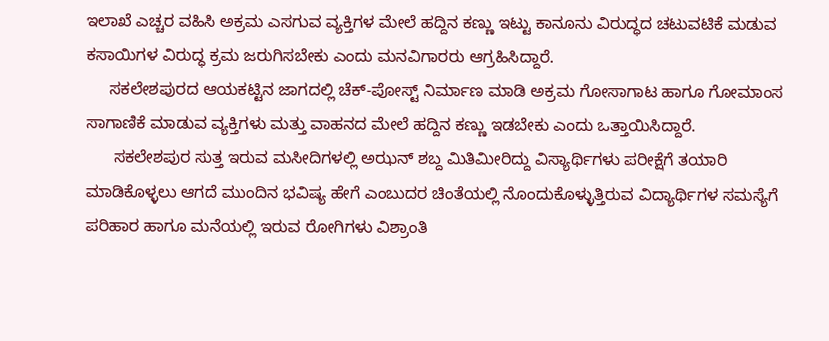ಇಲಾಖೆ ಎಚ್ಚರ ವಹಿಸಿ ಅಕ್ರಮ ಎಸಗುವ ವ್ಯಕ್ತಿಗಳ ಮೇಲೆ ಹದ್ದಿನ ಕಣ್ಣು ಇಟ್ಟು ಕಾನೂನು ವಿರುದ್ಧದ ಚಟುವಟಿಕೆ ಮಡುವ ಕಸಾಯಿಗಳ ವಿರುದ್ಧ ಕ್ರಮ ಜರುಗಿಸಬೇಕು ಎಂದು ಮನವಿಗಾರರು ಆಗ್ರಹಿಸಿದ್ದಾರೆ.
     ಸಕಲೇಶಪುರದ ಆಯಕಟ್ಟಿನ ಜಾಗದಲ್ಲಿ ಚೆಕ್-ಪೋಸ್ಟ್ ನಿರ್ಮಾಣ ಮಾಡಿ ಅಕ್ರಮ ಗೋಸಾಗಾಟ ಹಾಗೂ ಗೋಮಾಂಸ ಸಾಗಾಣಿಕೆ ಮಾಡುವ ವ್ಯಕ್ತಿಗಳು ಮತ್ತು ವಾಹನದ ಮೇಲೆ ಹದ್ದಿನ ಕಣ್ಣು ಇಡಬೇಕು ಎಂದು ಒತ್ತಾಯಿಸಿದ್ದಾರೆ.
      ಸಕಲೇಶಪುರ ಸುತ್ತ ಇರುವ ಮಸೀದಿಗಳಲ್ಲಿ ಅಝನ್ ಶಬ್ದ ಮಿತಿಮೀರಿದ್ದು ವಿಸ್ಯಾರ್ಥಿಗಳು ಪರೀಕ್ಷೆಗೆ ತಯಾರಿ ಮಾಡಿಕೊಳ್ಳಲು ಆಗದೆ ಮುಂದಿನ ಭವಿಷ್ಯ ಹೇಗೆ ಎಂಬುದರ ಚಿಂತೆಯಲ್ಲಿ ನೊಂದುಕೊಳ್ಳುತ್ತಿರುವ ವಿದ್ಯಾರ್ಥಿಗಳ ಸಮಸ್ಯೆಗೆ ಪರಿಹಾರ ಹಾಗೂ ಮನೆಯಲ್ಲಿ ಇರುವ ರೋಗಿಗಳು ವಿಶ್ರಾಂತಿ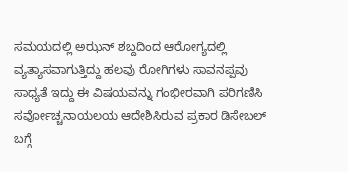ಸಮಯದಲ್ಲಿ ಅಝನ್ ಶಬ್ದದಿಂದ ಆರೋಗ್ಯದಲ್ಲಿ ವ್ಯತ್ಯಾಸವಾಗುತ್ತಿದ್ದು ಹಲವು ರೋಗಿಗಳು ಸಾವನಪ್ಪವು ಸಾಧ್ಯತೆ ಇದ್ದು ಈ ವಿಷಯವನ್ನು ಗಂಭೀರವಾಗಿ ಪರಿಗಣಿಸಿ ಸರ್ವೋಚ್ಚನಾಯಲಯ ಆದೇಶಿಸಿರುವ ಪ್ರಕಾರ ಡಿಸೇಬಲ್ ಬಗ್ಗೆ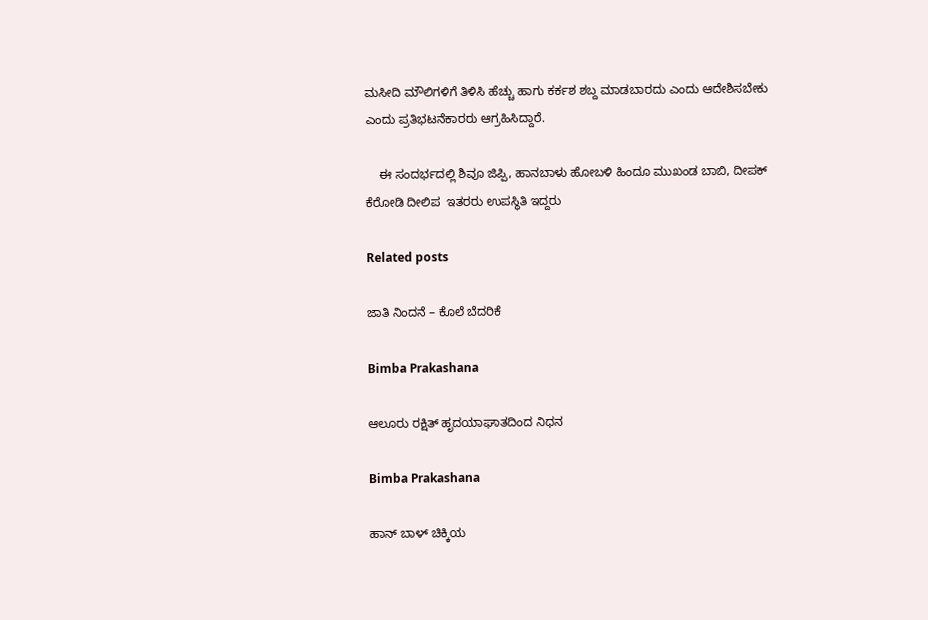ಮಸೀದಿ ಮೌಲಿಗಳಿಗೆ ತಿಳಿಸಿ ಹೆಚ್ಚು ಹಾಗು ಕರ್ಕಶ ಶಬ್ದ ಮಾಡಬಾರದು ಎಂದು ಆದೇಶಿಸಬೇಕು ಎಂದು ಪ್ರತಿಭಟನೆಕಾರರು ಆಗ್ರಹಿಸಿದ್ದಾರೆ.

    ಈ ಸಂದರ್ಭದಲ್ಲಿ ಶಿವೂ ಜಿಪ್ಪಿ, ಹಾನಬಾಳು ಹೋಬಳಿ ಹಿಂದೂ ಮುಖಂಡ ಬಾಬಿ, ದೀಪಕ್ ಕೆರೋಡಿ ದೀಲಿಪ  ಇತರರು ಉಪಸ್ಥಿತಿ ಇದ್ದರು

Related posts

ಜಾತಿ ನಿಂದನೆ – ಕೊಲೆ ಬೆದರಿಕೆ

Bimba Prakashana

ಆಲೂರು ರಕ್ಷಿತ್ ಹೃದಯಾಘಾತದಿಂದ ನಿಧನ

Bimba Prakashana

ಹಾನ್ ಬಾಳ್ ಚಿಕ್ಕಿಯ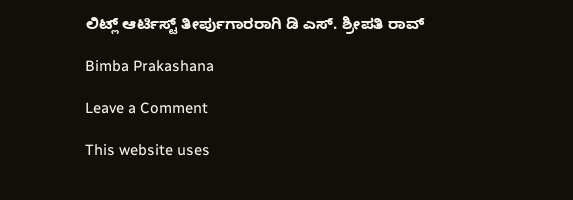ಲಿಟ್ಲ್ ಆರ್ಟಿಸ್ಟ್ ತೀರ್ಪುಗಾರರಾಗಿ ಡಿ ಎಸ್. ಶ್ರೀಪತಿ ರಾವ್

Bimba Prakashana

Leave a Comment

This website uses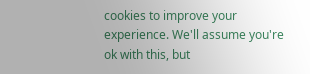cookies to improve your experience. We'll assume you're ok with this, but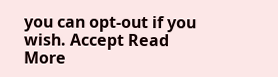you can opt-out if you wish. Accept Read More